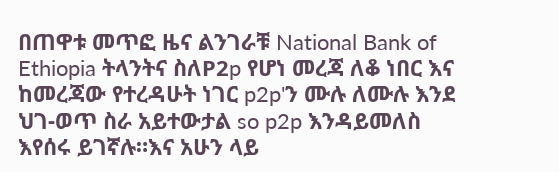በጠዋቱ መጥፎ ዜና ልንገራቹ National Bank of Ethiopia ትላንትና ስለP2p የሆነ መረጃ ለቆ ነበር እና ከመረጃው የተረዳሁት ነገር p2p'ን ሙሉ ለሙሉ እንደ ህገ-ወጥ ስራ አይተውታል so p2p እንዳይመለስ እየሰሩ ይገኛሉ።እና አሁን ላይ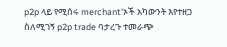p2p ላይ የሚሰሩ merchant'ኦች አካውንት እየተዘጋ ስለሚገኝ p2p trade ባታረጉ ተመራጭ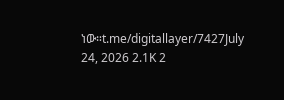ነው።t.me/digitallayer/7427July 24, 2026 2.1K 2